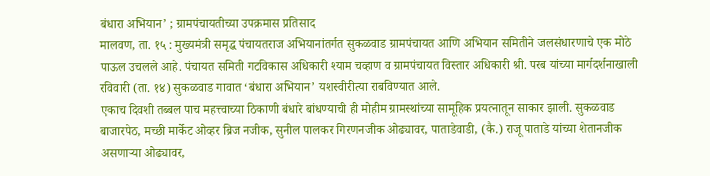बंधारा अभियान’ ; ग्रामपंचायतीच्या उपक्रमास प्रतिसाद
मालवण, ता. १५ : मुख्यमंत्री समृद्ध पंचायतराज अभियानांतर्गत सुकळवाड ग्रामपंचायत आणि अभियान समितीने जलसंधारणाचे एक मोठे पाऊल उचलले आहे. पंचायत समिती गटविकास अधिकारी श्याम चव्हाण व ग्रामपंचायत विस्तार अधिकारी श्री. परब यांच्या मार्गदर्शनाखाली रविवारी (ता. १४) सुकळवाड गावात ‘बंधारा अभियान’ यशस्वीरीत्या राबविण्यात आले.
एकाच दिवशी तब्बल पाच महत्त्वाच्या ठिकाणी बंधारे बांधण्याची ही मोहीम ग्रामस्थांच्या सामूहिक प्रयत्नातून साकार झाली. सुकळवाड बाजारपेठ, मच्छी मार्केट ओव्हर ब्रिज नजीक, सुनील पालकर गिरणनजीक ओढ्यावर, पाताडेवाडी, (कै.) राजू पाताडे यांच्या शेतानजीक असणाऱ्या ओढ्यावर,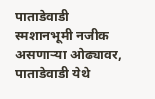पाताडेवाडी स्मशानभूमी नजीक असणाऱ्या ओढ्यावर, पाताडेवाडी येथे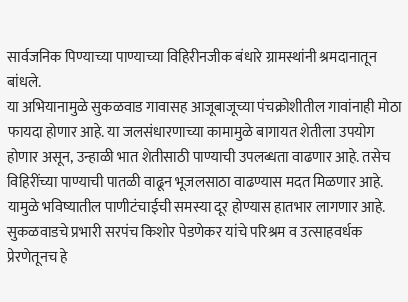सार्वजनिक पिण्याच्या पाण्याच्या विहिरीनजीक बंधारे ग्रामस्थांनी श्रमदानातून बांधले.
या अभियानामुळे सुकळवाड गावासह आजूबाजूच्या पंचक्रोशीतील गावांनाही मोठा फायदा होणार आहे. या जलसंधारणाच्या कामामुळे बागायत शेतीला उपयोग होणार असून, उन्हाळी भात शेतीसाठी पाण्याची उपलब्धता वाढणार आहे. तसेच विहिरींच्या पाण्याची पातळी वाढून भूजलसाठा वाढण्यास मदत मिळणार आहे. यामुळे भविष्यातील पाणीटंचाईची समस्या दूर होण्यास हातभार लागणार आहे.
सुकळवाडचे प्रभारी सरपंच किशोर पेडणेकर यांचे परिश्रम व उत्साहवर्धक प्रेरणेतूनच हे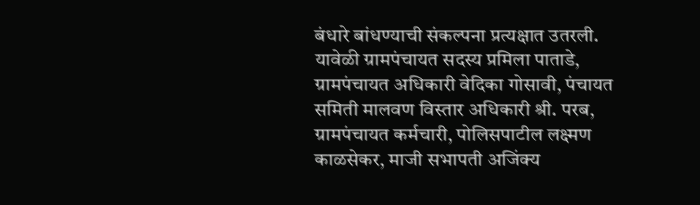बंधारे बांधण्याची संकल्पना प्रत्यक्षात उतरली. यावेळी ग्रामपंचायत सदस्य प्रमिला पाताडे, ग्रामपंचायत अधिकारी वेदिका गोसावी, पंचायत समिती मालवण विस्तार अधिकारी श्री. परब, ग्रामपंचायत कर्मचारी, पोलिसपाटील लक्ष्मण काळसेकर, माजी सभापती अजिंक्य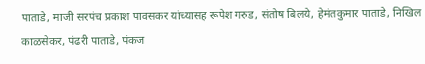पाताडे, माजी सरपंच प्रकाश पावसकर यांच्यासह रूपेश गरुड, संतोष बिलये, हेमंतकुमार पाताडे, निखिल काळसेकर, पंढरी पाताडे, पंकज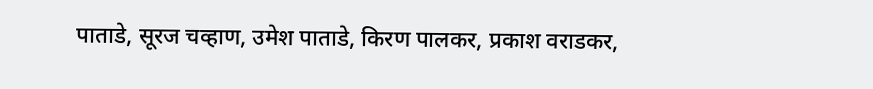पाताडे, सूरज चव्हाण, उमेश पाताडे, किरण पालकर, प्रकाश वराडकर,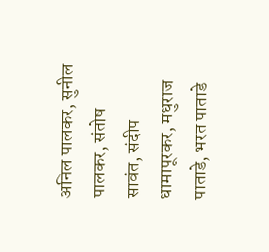अनिल पालकर, सुनील पालकर, संतोष सावंत, संदीप धामापूरकर, मधुराज पाताडे, भरत पाताडे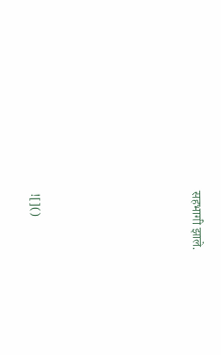सहभागी झाले.









![]()